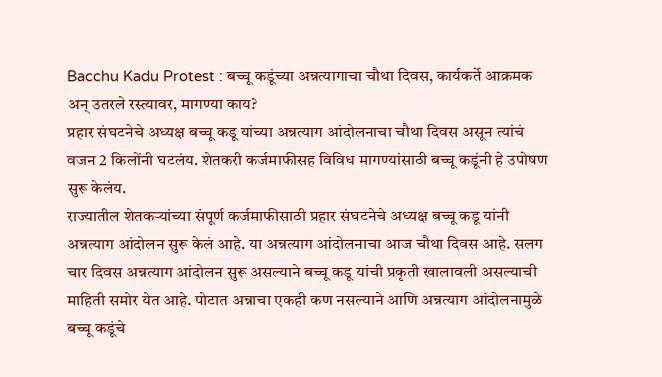Bacchu Kadu Protest : बच्चू कडूंच्या अन्नत्यागाचा चौथा दिवस, कार्यकर्ते आक्रमक अन् उतरले रस्त्यावर, मागण्या काय?
प्रहार संघटनेचे अध्यक्ष बच्चू कडू यांच्या अन्नत्याग आंदोलनाचा चौथा दिवस असून त्यांचं वजन 2 किलोंनी घटलंय. शेतकरी कर्जमाफीसह विविध मागण्यांसाठी बच्चू कडूंनी हे उपोषण सुरू केलंय.
राज्यातील शेतकऱ्यांच्या संपूर्ण कर्जमाफीसाठी प्रहार संघटनेचे अध्यक्ष बच्चू कडू यांनी अन्नत्याग आंदोलन सुरू केलं आहे. या अन्नत्याग आंदोलनाचा आज चौथा दिवस आहे. सलग चार दिवस अन्नत्याग आंदोलन सुरू असल्याने बच्चू कडू यांची प्रकृती खालावली असल्याची माहिती समोर येत आहे. पोटात अन्नाचा एकही कण नसल्याने आणि अन्नत्याग आंदोलनामुळे बच्चू कडूंचे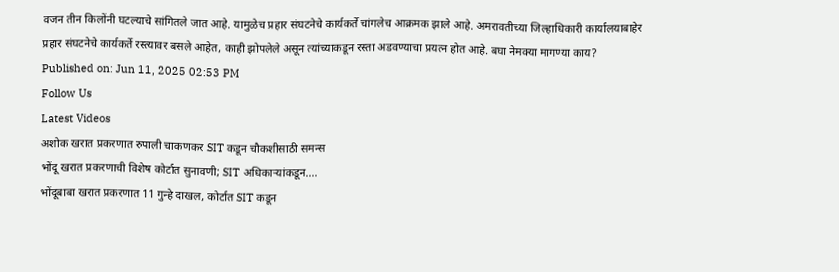वजन तीन किलोंनी घटल्याचे सांगितले जात आहे. यामुळेच प्रहार संघटनेचे कार्यकर्ते चांगलेच आक्रमक झाले आहे. अमरावतीच्या जिल्हाधिकारी कार्यालयाबाहेर प्रहार संघटनेचे कार्यकर्ते रस्त्यावर बसले आहेत, काही झोपलेले असून त्यांच्याकडून रस्ता अडवण्याचा प्रयत्न होत आहे. बघा नेमक्या मागण्या काय?
Published on: Jun 11, 2025 02:53 PM
Follow Us
Latest Videos
अशोक खरात प्रकरणात रुपाली चाकणकर SIT कडून चौकशीसाठी समन्स
भोंदू खरात प्रकरणाची विशेष कोर्टात सुनावणी; SIT अधिकाऱ्यांकडून....
भोंदूबाबा खरात प्रकरणात 11 गुन्हे दाखल, कोर्टात SIT कडून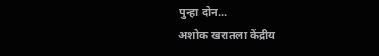पुन्हा दोन...
अशोक खरातला केंद्रीय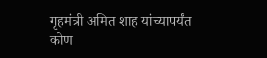गृहमंत्री अमित शाह यांच्यापर्यंत कोण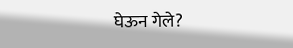घेऊन गेले?